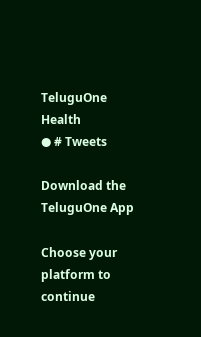TeluguOne Health
● # Tweets

Download the TeluguOne App

Choose your platform to continue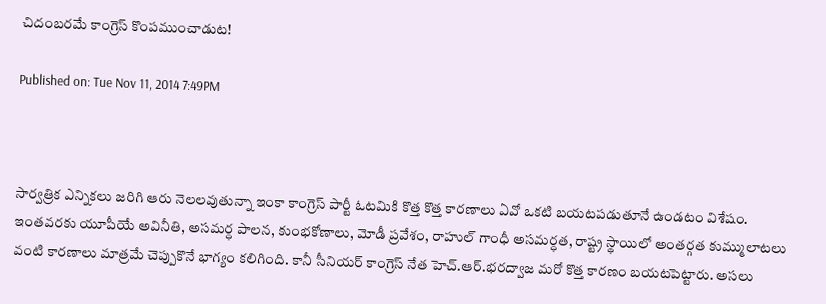చిదంబరమే కాంగ్రెస్ కొంపముంచాడుట!

Published on: Tue Nov 11, 2014 7:49PM



సార్వత్రిక ఎన్నికలు జరిగి ఆరు నెలలవుతున్నా ఇంకా కాంగ్రెస్ పార్టీ ఓటమికి కొత్త కొత్త కారణాలు ఏవో ఒకటి బయటపడుతూనే ఉండటం విశేషం. ఇంతవరకు యూపీయే అవినీతి, అసమర్ధ పాలన, కుంభకోణాలు, మోడీ ప్రవేశం, రాహుల్ గాంధీ అసమర్ధత, రాష్ట్ర స్థాయిలో అంతర్గత కుమ్ములాటలు వంటి కారణాలు మాత్రమే చెప్పుకొనే భాగ్యం కలిగింది. కానీ సీనియర్ కాంగ్రెస్ నేత హెచ్.ఆర్.భరద్వాజ మరో కొత్త కారణం బయటపెట్టారు. అసలు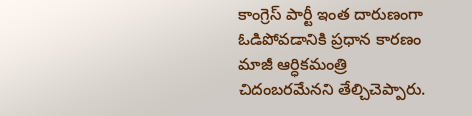కాంగ్రెస్ పార్టీ ఇంత దారుణంగా ఓడిపోవడానికి ప్రధాన కారణం మాజీ ఆర్ధికమంత్రి చిదంబరమేనని తేల్చిచెప్పారు.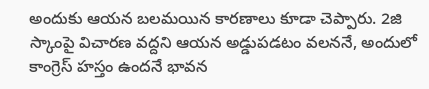అందుకు ఆయన బలమయిన కారణాలు కూడా చెప్పారు. 2జి స్కాంపై విచారణ వద్దని ఆయన అడ్డుపడటం వలననే, అందులో కాంగ్రెస్ హస్తం ఉందనే భావన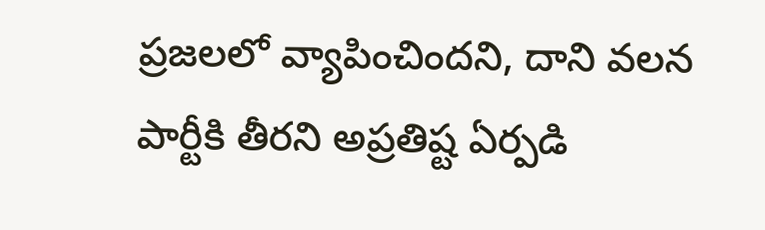ప్రజలలో వ్యాపించిందని, దాని వలన పార్టీకి తీరని అప్రతిష్ట ఏర్పడి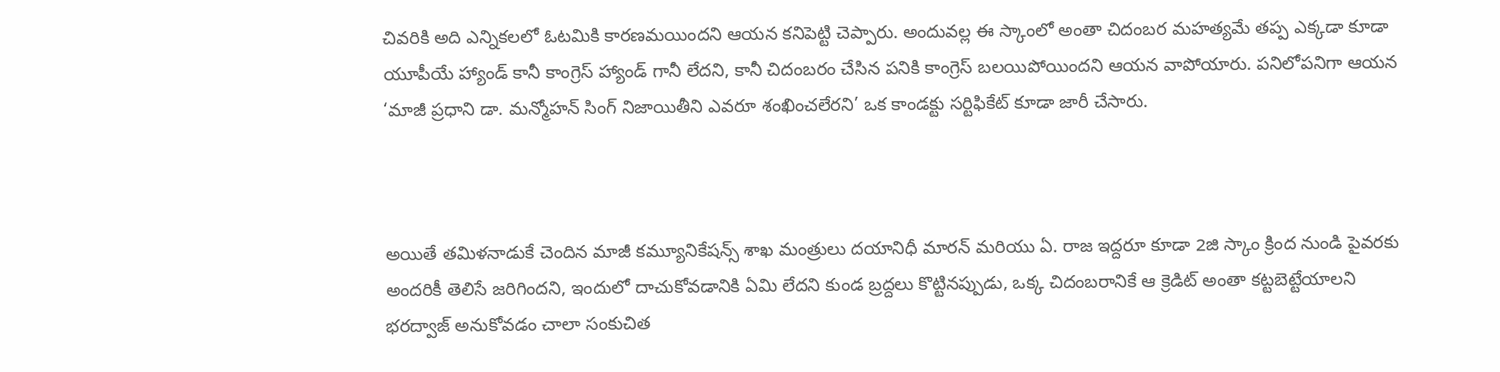చివరికి అది ఎన్నికలలో ఓటమికి కారణమయిందని ఆయన కనిపెట్టి చెప్పారు. అందువల్ల ఈ స్కాంలో అంతా చిదంబర మహత్యమే తప్ప ఎక్కడా కూడా యూపీయే హ్యాండ్ కానీ కాంగ్రెస్ హ్యాండ్ గానీ లేదని, కానీ చిదంబరం చేసిన పనికి కాంగ్రెస్ బలయిపోయిందని ఆయన వాపోయారు. పనిలోపనిగా ఆయన ‘మాజీ ప్రధాని డా. మన్మోహన్ సింగ్ నిజాయితీని ఎవరూ శంఖించలేరని’ ఒక కాండక్టు సర్టిఫికేట్ కూడా జారీ చేసారు.



అయితే తమిళనాడుకే చెందిన మాజీ కమ్యూనికేషన్స్ శాఖ మంత్రులు దయానిధీ మారన్ మరియు ఏ. రాజ ఇద్దరూ కూడా 2జి స్కాం క్రింద నుండి పైవరకు అందరికీ తెలిసే జరిగిందని, ఇందులో దాచుకోవడానికి ఏమి లేదని కుండ బ్రద్దలు కొట్టినప్పుడు, ఒక్క చిదంబరానికే ఆ క్రెడిట్ అంతా కట్టబెట్టేయాలని భరద్వాజ్ అనుకోవడం చాలా సంకుచిత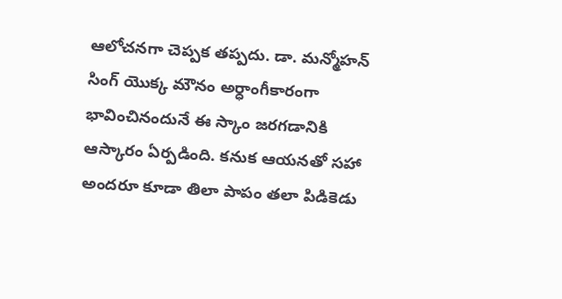ఆలోచనగా చెప్పక తప్పదు. డా. మన్మోహన్ సింగ్ యొక్క మౌనం అర్ధాంగీకారంగా భావించినందునే ఈ స్కాం జరగడానికి ఆస్కారం ఏర్పడింది. కనుక ఆయనతో సహా అందరూ కూడా తిలా పాపం తలా పిడికెడు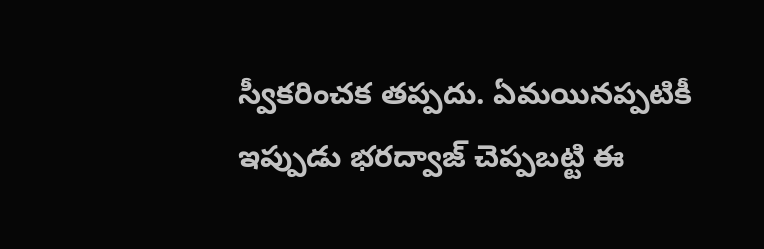స్వీకరించక తప్పదు. ఏమయినప్పటికీ ఇప్పుడు భరద్వాజ్ చెప్పబట్టి ఈ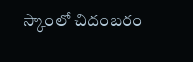స్కాంలో చిదంబరం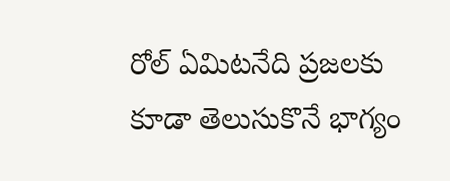రోల్ ఏమిటనేది ప్రజలకు కూడా తెలుసుకొనే భాగ్యం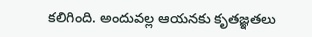కలిగింది. అందువల్ల ఆయనకు కృతజ్ఞతలు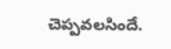చెప్పవలసిందే.